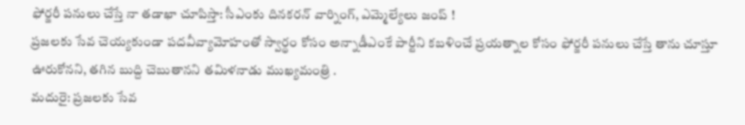ఫోర్జరీ పనులు చేస్తే నా తడాఖా చూపిస్తా: సీఎంకు దినకరన్ వార్నింగ్, ఎమ్మెల్యేలు జంప్ !
ప్రజలకు సేవ చెయ్యకుండా పదవీవ్యామోహంతో స్వార్థం కోసం అన్నాడీఎంకే పార్టీని కబళించే ప్రయత్నాల కోసం ఫోర్జరీ పనులు చేస్తే తాను చూస్తూ ఊరుకోనని, తగిన బుద్ది చెబుతానని తమిళనాడు ముఖ్యమంత్రి .
మదురై: ప్రజలకు సేవ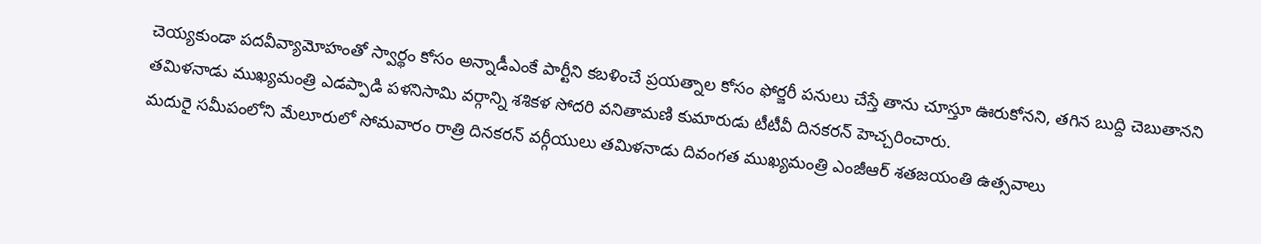చెయ్యకుండా పదవీవ్యామోహంతో స్వార్థం కోసం అన్నాడీఎంకే పార్టీని కబళించే ప్రయత్నాల కోసం ఫోర్జరీ పనులు చేస్తే తాను చూస్తూ ఊరుకోనని, తగిన బుద్ది చెబుతానని తమిళనాడు ముఖ్యమంత్రి ఎడప్పాడి పళనిసామి వర్గాన్ని శశికళ సోదరి వనితామణి కుమారుడు టీటీవీ దినకరన్ హెచ్చరించారు.
మదురై సమీపంలోని మేలూరులో సోమవారం రాత్రి దినకరన్ వర్గీయులు తమిళనాడు దివంగత ముఖ్యమంత్రి ఎంజీఆర్ శతజయంతి ఉత్సవాలు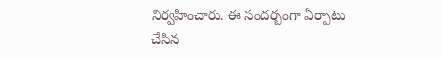నిర్వహించారు. ఈ సందర్బంగా ఏర్పాటు చేసిన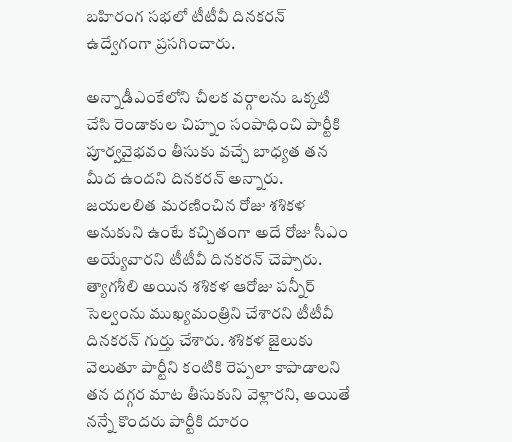బహిరంగ సభలో టీటీవీ దినకరన్ ఉద్వేగంగా ప్రసగించారు.

అన్నాడీఎంకేలోని చీలక వర్గాలను ఒక్కటి చేసి రెండాకుల చిహ్నం సంపాధించి పార్టీకి పూర్వవైభవం తీసుకు వచ్చే బాధ్యత తన మీద ఉందని దినకరన్ అన్నారు. జయలలిత మరణించిన రోజు శశికళ అనుకుని ఉంటే కచ్చితంగా అదే రోజు సీఎం అయ్యేవారని టీటీవీ దినకరన్ చెప్పారు.
త్యాగశీలి అయిన శశికళ ఆరోజు పన్నీర్ సెల్వంను ముఖ్యమంత్రిని చేశారని టీటీవీ దినకరన్ గుర్తు చేశారు. శశికళ జైలుకు వెలుతూ పార్టీని కంటికి రెప్పలా కాపాడాలని తన దగ్గర మాట తీసుకుని వెళ్లారని, అయితే నన్నే కొందరు పార్టీకి దూరం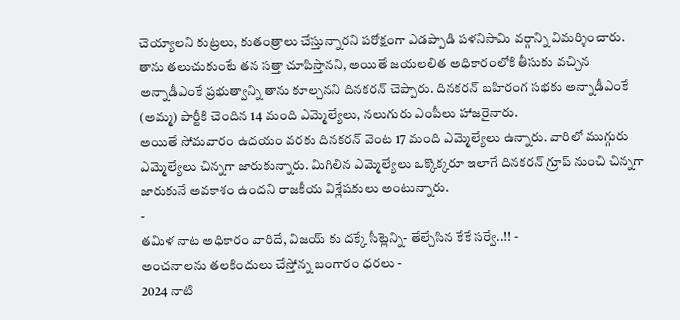చెయ్యాలని కుట్రలు, కుతంత్రాలు చేస్తున్నారని పరోక్షంగా ఎడప్పాడి పళనిసామి వర్గాన్ని విమర్శించారు.
తాను తలుచుకుంటే తన సత్తా చూపిస్తానని, అయితే జయలలిత అధికారంలోకి తీసుకు వచ్చిన అన్నాడీఎంకే ప్రభుత్వాన్ని తాను కూల్చనని దినకరన్ చెప్పారు. దినకరన్ బహిరంగ సభకు అన్నాడీఎంకే (అమ్మ) పార్టీకి చెందిన 14 మంది ఎమ్మెల్యేలు, నలుగురు ఎంపీలు హాజరైనారు.
అయితే సోమవారం ఉదయం వరకు దినకరన్ వెంట 17 మంది ఎమ్మెల్యేలు ఉన్నారు. వారిలో ముగ్గురు ఎమ్మెల్యేలు చిన్నగా జారుకున్నారు. మిగిలిన ఎమ్మెల్యేలు ఒక్కొక్కరూ ఇలాగే దినకరన్ గ్రూప్ నుంచి చిన్నగా జారుకునే అవకాశం ఉందని రాజకీయ విశ్లేషకులు అంటున్నారు.
-
తమిళ నాట అధికారం వారిదే, విజయ్ కు దక్కే సీట్లెన్ని- తేల్చేసిన కేకే సర్వే..!! -
అంచనాలను తలకిందులు చేస్తోన్న బంగారం ధరలు -
2024 నాటి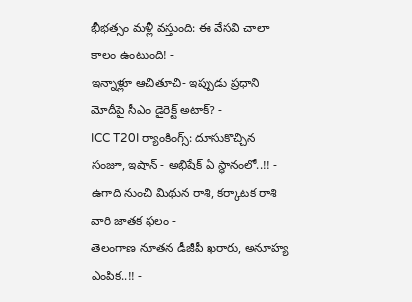భీభత్సం మళ్లీ వస్తుంది: ఈ వేసవి చాలా కాలం ఉంటుంది! -
ఇన్నాళ్లూ ఆచితూచి- ఇప్పుడు ప్రధాని మోదీపై సీఎం డైరెక్ట్ అటాక్? -
ICC T20I ర్యాంకింగ్స్: దూసుకొచ్చిన సంజూ, ఇషాన్ - అభిషేక్ ఏ స్థానంలో..!! -
ఉగాది నుంచి మిథున రాశి, కర్కాటక రాశి వారి జాతక ఫలం -
తెలంగాణ నూతన డీజీపీ ఖరారు, అనూహ్య ఎంపిక..!! -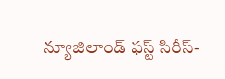న్యూజిలాండ్ ఫస్ట్ సిరీస్-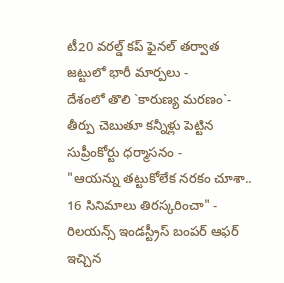టీ20 వరల్డ్ కప్ ఫైనల్ తర్వాత జట్టులో భారీ మార్పలు -
దేశంలో తొలి `కారుణ్య మరణం`- తీర్పు చెబుతూ కన్నీళ్లు పెట్టిన సుప్రీంకోర్టు ధర్మాసనం -
"ఆయన్ను తట్టుకోలేక నరకం చూశా.. 16 సినిమాలు తిరస్కరించా" -
రిలయన్స్ ఇండస్ట్రీస్ బంపర్ ఆఫర్ ఇచ్చిన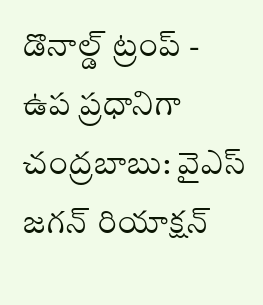డొనాల్డ్ ట్రంప్ -
ఉప ప్రధానిగా చంద్రబాబు: వైఎస్ జగన్ రియాక్షన్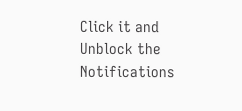Click it and Unblock the Notifications